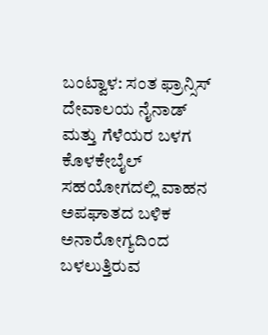ಬಂಟ್ವಾಳ: ಸಂತ ಫ್ರಾನ್ಸಿಸ್ ದೇವಾಲಯ ನೈನಾಡ್ ಮತ್ತು ಗೆಳೆಯರ ಬಳಗ ಕೊಳಕೇಬೈಲ್ ಸಹಯೋಗದಲ್ಲಿ ವಾಹನ ಅಪಘಾತದ ಬಳಿಕ ಅನಾರೋಗ್ಯದಿಂದ ಬಳಲುತ್ತಿರುವ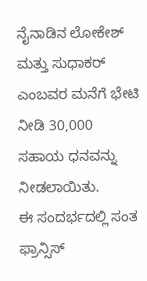ನೈನಾಡಿನ ಲೋಕೇಶ್ ಮತ್ತು ಸುಧಾಕರ್ ಎಂಬವರ ಮನೆಗೆ ಭೇಟಿ ನೀಡಿ 30,000 ಸಹಾಯ ಧನವನ್ನು ನೀಡಲಾಯಿತು.
ಈ ಸಂದರ್ಭದಲ್ಲಿ ಸಂತ ಫ್ರಾನ್ಸಿಸ್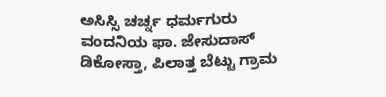ಅಸಿಸ್ಸಿ ಚರ್ಚ್ನ ಧರ್ಮಗುರು ವಂದನಿಯ ಫಾ. ಜೇಸುದಾಸ್ ಡಿಕೋಸ್ತಾ, ಪಿಲಾತ್ತ ಬೆಟ್ಟು ಗ್ರಾಮ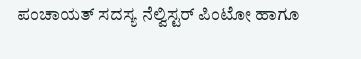ಪಂಚಾಯತ್ ಸದಸ್ಯ ನೆಲ್ವಿಸ್ಟರ್ ಪಿಂಟೋ ಹಾಗೂ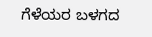ಗೆಳೆಯರ ಬಳಗದ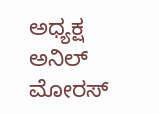ಅಧ್ಯಕ್ಷ ಅನಿಲ್ ಮೋರಸ್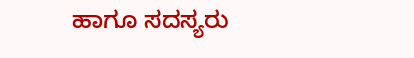ಹಾಗೂ ಸದಸ್ಯರು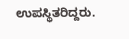ಉಪಸ್ಥಿತರಿದ್ದರು.